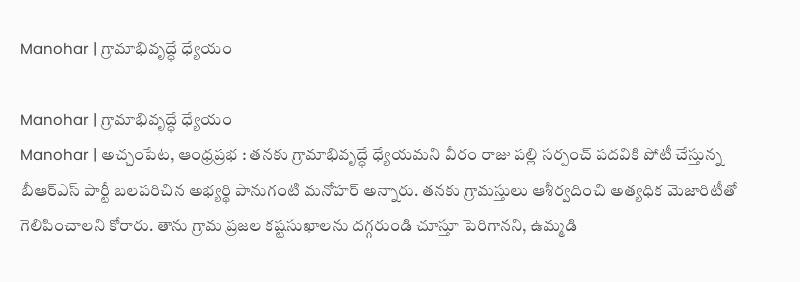Manohar | గ్రామాభివృద్ధే ధ్యేయం

Manohar | గ్రామాభివృద్ధే ధ్యేయం
Manohar | అచ్చంపేట, ఆంధ్రప్రభ : తనకు గ్రామాభివృద్ధే ధ్యేయమని వీరం రాజు పల్లి సర్పంచ్ పదవికి పోటీ చేస్తున్న బీఆర్ఎస్ పార్టీ బలపరిచిన అభ్యర్థి పానుగంటి మనోహర్ అన్నారు. తనకు గ్రామస్తులు ఆశీర్వదించి అత్యధిక మెజారిటీతో గెలిపించాలని కోరారు. తాను గ్రామ ప్రజల కష్టసుఖాలను దగ్గరుండి చూస్తూ పెరిగానని, ఉమ్మడి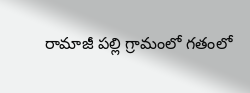రామాజీ పల్లి గ్రామంలో గతంలో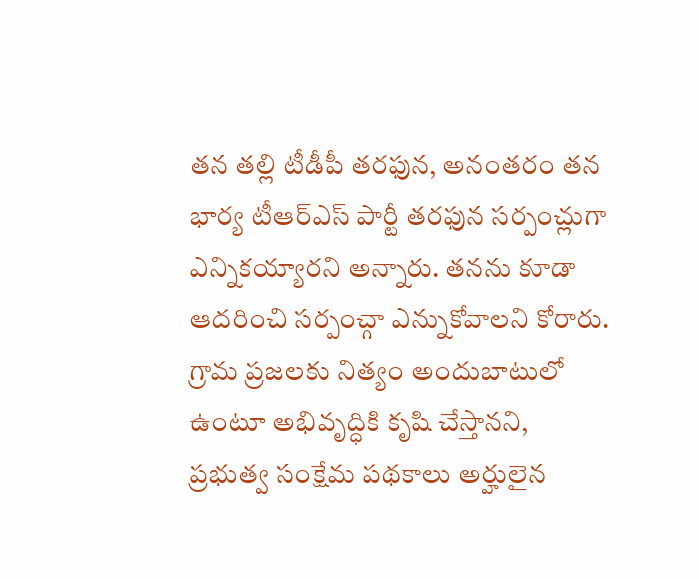తన తల్లి టీడీపీ తరఫున, అనంతరం తన భార్య టీఆర్ఎస్ పార్టీ తరఫున సర్పంచ్లుగా ఎన్నికయ్యారని అన్నారు. తనను కూడా ఆదరించి సర్పంచ్గా ఎన్నుకోవాలని కోరారు. గ్రామ ప్రజలకు నిత్యం అందుబాటులో ఉంటూ అభివృద్ధికి కృషి చేస్తానని, ప్రభుత్వ సంక్షేమ పథకాలు అర్హులైన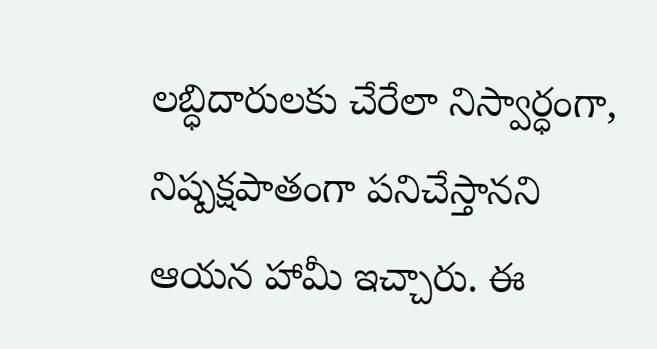లబ్ధిదారులకు చేరేలా నిస్వార్ధంగా, నిష్పక్షపాతంగా పనిచేస్తానని ఆయన హామీ ఇచ్చారు. ఈ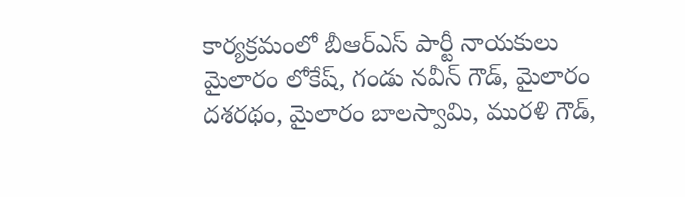కార్యక్రమంలో బీఆర్ఎస్ పార్టీ నాయకులు మైలారం లోకేష్, గండు నవీన్ గౌడ్, మైలారం దశరథం, మైలారం బాలస్వామి, మురళి గౌడ్,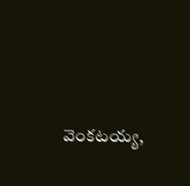వెంకటయ్య,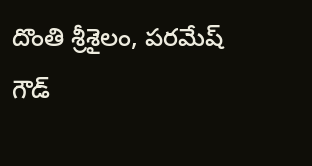దొంతి శ్రీశైలం, పరమేష్ గౌడ్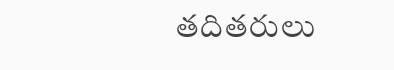తదితరులు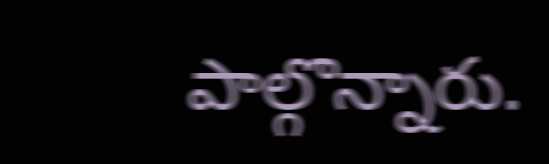పాల్గొన్నారు.